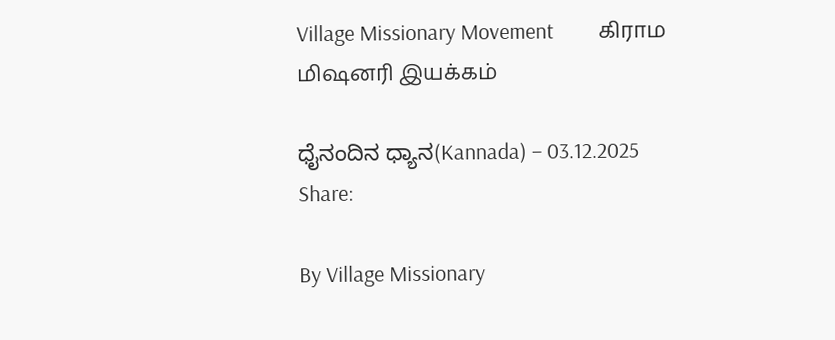Village Missionary Movement         கிராம மிஷனரி இயக்கம்

ಧೈನಂದಿನ ಧ್ಯಾನ(Kannada) – 03.12.2025
Share:

By Village Missionary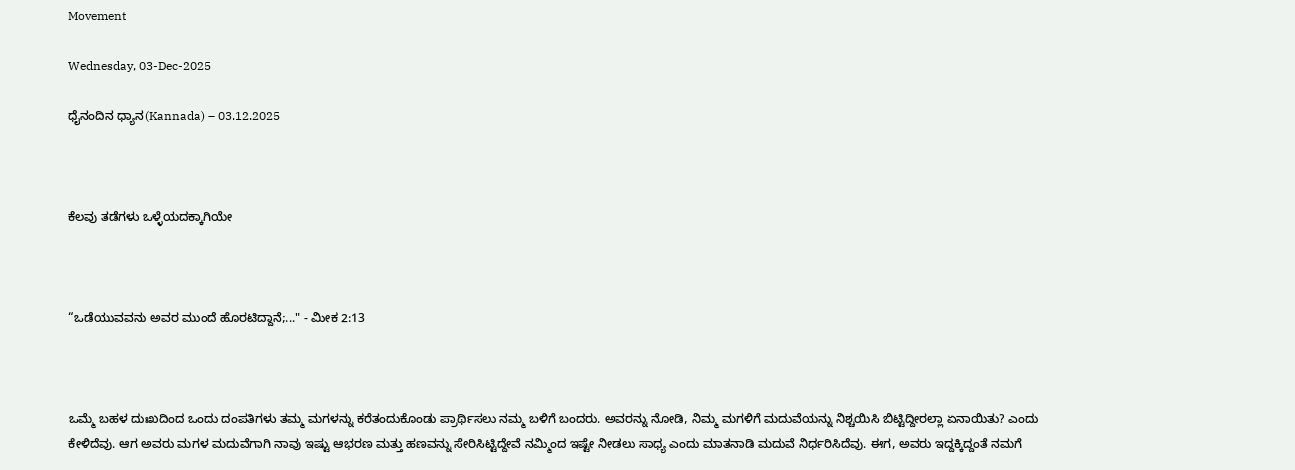Movement

Wednesday, 03-Dec-2025

ಧೈನಂದಿನ ಧ್ಯಾನ(Kannada) – 03.12.2025



ಕೆಲವು ತಡೆಗಳು ಒಳ್ಳೆಯದಕ್ಕಾಗಿಯೇ



“ಒಡೆಯುವವನು ಅವರ ಮುಂದೆ ಹೊರಟಿದ್ದಾನೆ;..." - ಮೀಕ 2:13



ಒಮ್ಮೆ ಬಹಳ ದುಃಖದಿಂದ ಒಂದು ದಂಪತಿಗಳು ತಮ್ಮ ಮಗಳನ್ನು ಕರೆತಂದುಕೊಂಡು ಪ್ರಾರ್ಥಿಸಲು ನಮ್ಮ ಬಳಿಗೆ ಬಂದರು. ಅವರನ್ನು ನೋಡಿ, ನಿಮ್ಮ ಮಗಳಿಗೆ ಮದುವೆಯನ್ನು ನಿಶ್ಚಯಿಸಿ ಬಿಟ್ಟಿದ್ದೀರಲ್ಲಾ ಏನಾಯಿತು? ಎಂದು ಕೇಳಿದೆವು. ಆಗ ಅವರು ಮಗಳ ಮದುವೆಗಾಗಿ ನಾವು ಇಷ್ಟು ಆಭರಣ ಮತ್ತು ಹಣವನ್ನು ಸೇರಿಸಿಟ್ಟಿದ್ದೇವೆ ನಮ್ಮಿಂದ ಇಷ್ಟೇ ನೀಡಲು ಸಾಧ್ಯ ಎಂದು ಮಾತನಾಡಿ ಮದುವೆ ನಿರ್ಧರಿಸಿದೆವು. ಈಗ, ಅವರು ಇದ್ದಕ್ಕಿದ್ದಂತೆ ನಮಗೆ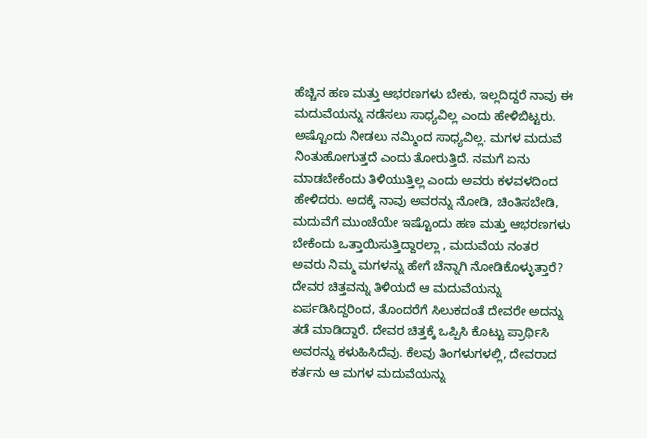ಹೆಚ್ಚಿನ ಹಣ ಮತ್ತು ಆಭರಣಗಳು ಬೇಕು, ಇಲ್ಲದಿದ್ದರೆ ನಾವು ಈ ಮದುವೆಯನ್ನು ನಡೆಸಲು ಸಾಧ್ಯವಿಲ್ಲ ಎಂದು ಹೇಳಿಬಿಟ್ಟರು. ಅಷ್ಟೊಂದು ನೀಡಲು ನಮ್ಮಿಂದ ಸಾಧ್ಯವಿಲ್ಲ. ಮಗಳ ಮದುವೆ ನಿಂತುಹೋಗುತ್ತದೆ ಎಂದು ತೋರುತ್ತಿದೆ. ನಮಗೆ ಏನು ಮಾಡಬೇಕೆಂದು ತಿಳಿಯುತ್ತಿಲ್ಲ ಎಂದು ಅವರು ಕಳವಳದಿಂದ ಹೇಳಿದರು. ಅದಕ್ಕೆ ನಾವು ಅವರನ್ನು ನೋಡಿ, ಚಿಂತಿಸಬೇಡಿ, ಮದುವೆಗೆ ಮುಂಚೆಯೇ ಇಷ್ಟೊಂದು ಹಣ ಮತ್ತು ಆಭರಣಗಳು ಬೇಕೆಂದು ಒತ್ತಾಯಿಸುತ್ತಿದ್ದಾರಲ್ಲಾ , ಮದುವೆಯ ನಂತರ ಅವರು ನಿಮ್ಮ ಮಗಳನ್ನು ಹೇಗೆ ಚೆನ್ನಾಗಿ ನೋಡಿಕೊಳ್ಳುತ್ತಾರೆ? ದೇವರ ಚಿತ್ತವನ್ನು ತಿಳಿಯದೆ ಆ ಮದುವೆಯನ್ನು ಏರ್ಪಡಿಸಿದ್ದರಿಂದ, ತೊಂದರೆಗೆ ಸಿಲುಕದಂತೆ ದೇವರೇ ಅದನ್ನು ತಡೆ ಮಾಡಿದ್ದಾರೆ. ದೇವರ ಚಿತ್ತಕ್ಕೆ ಒಪ್ಪಿಸಿ ಕೊಟ್ಟು ಪ್ರಾರ್ಥಿಸಿ ಅವರನ್ನು ಕಳುಹಿಸಿದೆವು. ಕೆಲವು ತಿಂಗಳುಗಳಲ್ಲಿ, ದೇವರಾದ ಕರ್ತನು ಆ ಮಗಳ ಮದುವೆಯನ್ನು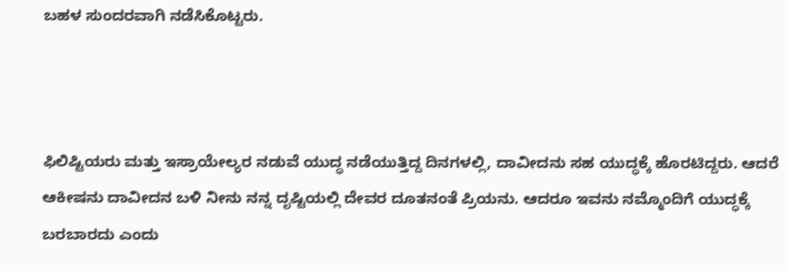ಬಹಳ ಸುಂದರವಾಗಿ ನಡೆಸಿಕೊಟ್ಟರು.



ಫಿಲಿಷ್ಟಿಯರು ಮತ್ತು ಇಸ್ರಾಯೇಲ್ಯರ ನಡುವೆ ಯುದ್ಧ ನಡೆಯುತ್ತಿದ್ದ ದಿನಗಳಲ್ಲಿ, ದಾವೀದನು ಸಹ ಯುದ್ಧಕ್ಕೆ ಹೊರಟಿದ್ದರು. ಆದರೆ ಆಕೀಷನು ದಾವೀದನ ಬಳಿ ನೀನು ನನ್ನ ದೃಷ್ಟಿಯಲ್ಲಿ ದೇವರ ದೂತನಂತೆ ಪ್ರಿಯನು. ಆದರೂ ಇವನು ನಮ್ಮೊಂದಿಗೆ ಯುದ್ಧಕ್ಕೆ ಬರಬಾರದು ಎಂದು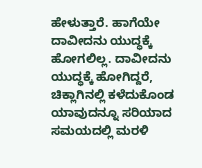ಹೇಳುತ್ತಾರೆ. ಹಾಗೆಯೇ ದಾವೀದನು ಯುದ್ಧಕ್ಕೆ ಹೋಗಲಿಲ್ಲ. ದಾವೀದನು ಯುದ್ಧಕ್ಕೆ ಹೋಗಿದ್ದರೆ, ಚಿಕ್ಲಾಗಿನಲ್ಲಿ ಕಳೆದುಕೊಂಡ ಯಾವುದನ್ನೂ ಸರಿಯಾದ ಸಮಯದಲ್ಲಿ ಮರಳಿ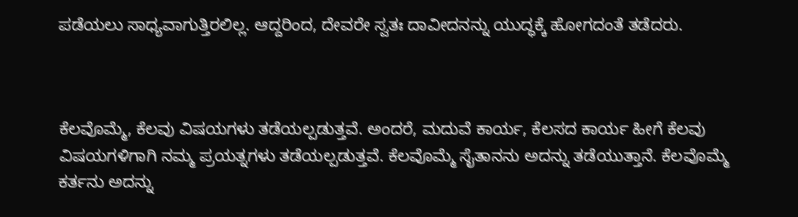ಪಡೆಯಲು ಸಾಧ್ಯವಾಗುತ್ತಿರಲಿಲ್ಲ. ಆದ್ದರಿಂದ, ದೇವರೇ ಸ್ವತಃ ದಾವೀದನನ್ನು ಯುದ್ಧಕ್ಕೆ ಹೋಗದಂತೆ ತಡೆದರು.



ಕೆಲವೊಮ್ಮೆ, ಕೆಲವು ವಿಷಯಗಳು ತಡೆಯಲ್ಪಡುತ್ತವೆ. ಅಂದರೆ, ಮದುವೆ ಕಾರ್ಯ, ಕೆಲಸದ ಕಾರ್ಯ ಹೀಗೆ ಕೆಲವು ವಿಷಯಗಳಿಗಾಗಿ ನಮ್ಮ ಪ್ರಯತ್ನಗಳು ತಡೆಯಲ್ಪಡುತ್ತವೆ. ಕೆಲವೊಮ್ಮೆ ಸೈತಾನನು ಅದನ್ನು ತಡೆಯುತ್ತಾನೆ. ಕೆಲವೊಮ್ಮೆ ಕರ್ತನು ಅದನ್ನು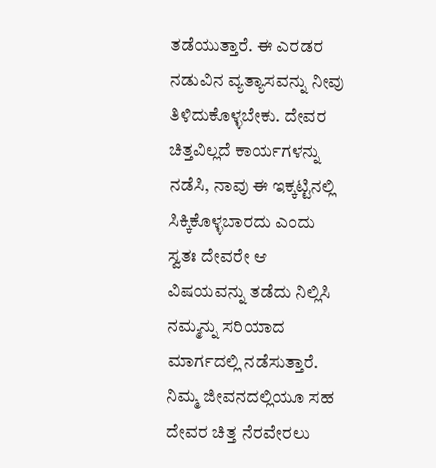ತಡೆಯುತ್ತಾರೆ. ಈ ಎರಡರ ನಡುವಿನ ವ್ಯತ್ಯಾಸವನ್ನು ನೀವು ತಿಳಿದುಕೊಳ್ಳಬೇಕು. ದೇವರ ಚಿತ್ತವಿಲ್ಲದೆ ಕಾರ್ಯಗಳನ್ನು ನಡೆಸಿ, ನಾವು ಈ ಇಕ್ಕಟ್ಟಿನಲ್ಲಿ ಸಿಕ್ಕಿಕೊಳ್ಳಬಾರದು ಎಂದು ಸ್ವತಃ ದೇವರೇ ಆ ವಿಷಯವನ್ನು ತಡೆದು ನಿಲ್ಲಿಸಿ ನಮ್ಮನ್ನು ಸರಿಯಾದ ಮಾರ್ಗದಲ್ಲಿ ನಡೆಸುತ್ತಾರೆ. ನಿಮ್ಮ ಜೀವನದಲ್ಲಿಯೂ ಸಹ ದೇವರ ಚಿತ್ತ ನೆರವೇರಲು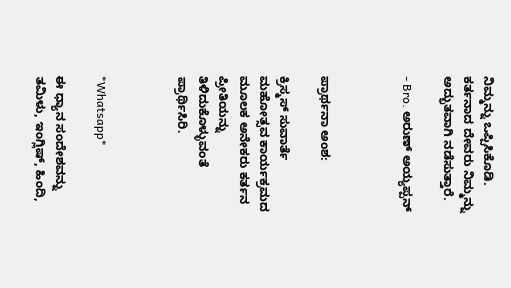ನಿಮ್ಮನ್ನು ಒಪ್ಪಿಸಿಕೊಡಿ. ಕರ್ತನಾದ ದೇವರು ನಿಮ್ಮನ್ನು ಅದ್ಭುತವಾಗಿ ನಡೆಸುತ್ತಾರೆ.

- Bro. ಅರುಣ್ ಅಯ್ಯಪ್ಪನ್



ಪ್ರಾರ್ಥನಾ ಅಂಶ:

ಕ್ರಿಸ್ಮಸ್ ಸುವಾರ್ತೆ ಮಹೋತ್ಸವ ಕಾರ್ಯಕ್ರಮದ ಮೂಲಕ ಅನೇಕರು ಕರ್ತನ ಪ್ರೀತಿಯನ್ನು ತಿಳಿದುಕೊಳ್ಳುವಂತೆ ಪ್ರಾರ್ಥಿಸಿರಿ.



*Whatsapp*

ಈ ಧ್ಯಾನ ಸಂದೇಶವನ್ನು ತಮಿಳು, ಇಂಗ್ಲಿಷ್, ಹಿಂದಿ,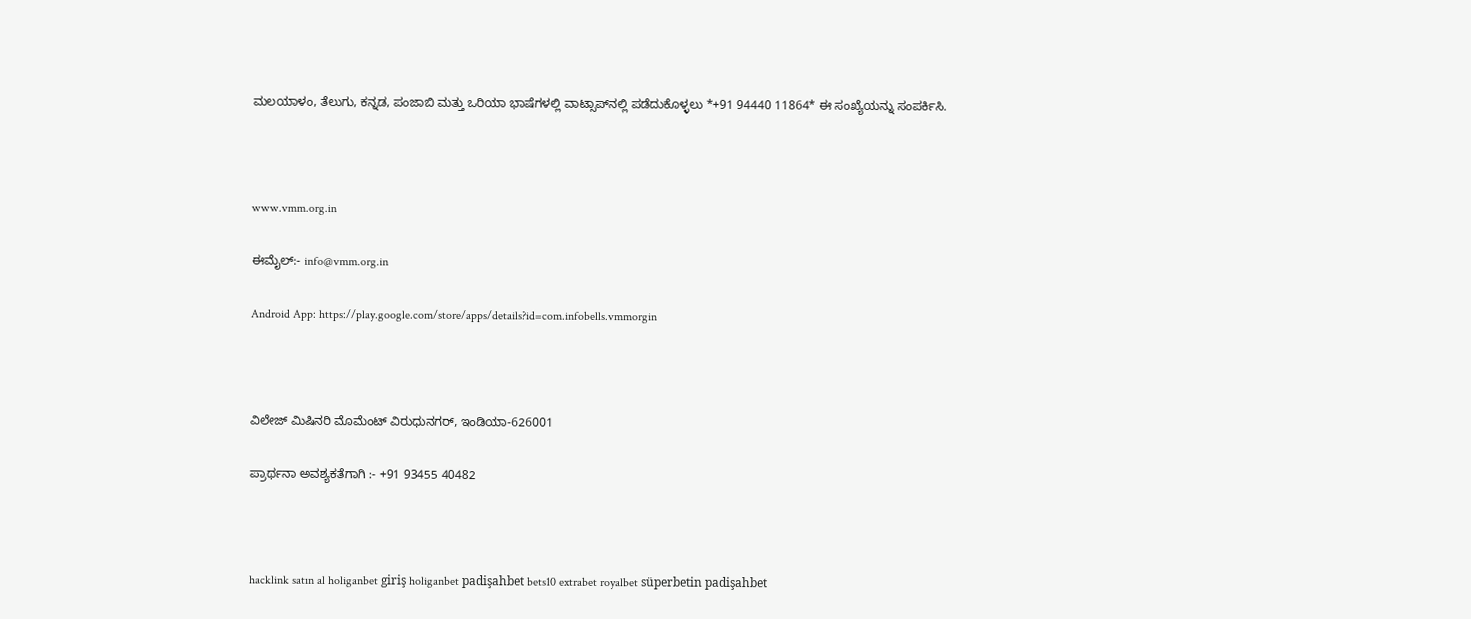ಮಲಯಾಳಂ, ತೆಲುಗು, ಕನ್ನಡ, ಪಂಜಾಬಿ ಮತ್ತು ಒರಿಯಾ ಭಾಷೆಗಳಲ್ಲಿ ವಾಟ್ಸಾಪ್‌ನಲ್ಲಿ ಪಡೆದುಕೊಳ್ಳಲು *+91 94440 11864* ಈ ಸಂಖ್ಯೆಯನ್ನು ಸಂಪರ್ಕಿಸಿ.



www.vmm.org.in

ಈಮೈಲ್:- info@vmm.org.in

Android App: https://play.google.com/store/apps/details?id=com.infobells.vmmorgin



ವಿಲೇಜ್ ಮಿಷಿನರಿ ಮೊಮೆಂಟ್ ವಿರುಧುನಗರ್, ಇಂಡಿಯಾ-626001

ಪ್ರಾರ್ಥನಾ ಅವಶ್ಯಕತೆಗಾಗಿ :- +91 93455 40482



hacklink satın al holiganbet giriş holiganbet padişahbet bets10 extrabet royalbet süperbetin padişahbet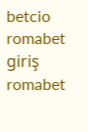betcio romabet giriş romabet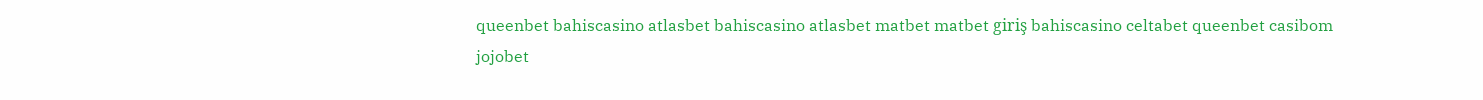queenbet bahiscasino atlasbet bahiscasino atlasbet matbet matbet giriş bahiscasino celtabet queenbet casibom jojobet